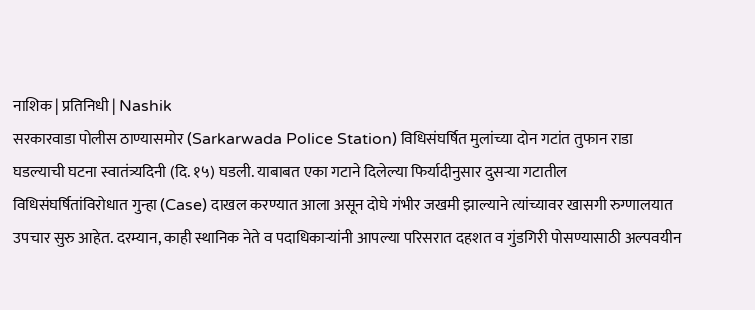नाशिक | प्रतिनिधी | Nashik
सरकारवाडा पोलीस ठाण्यासमोर (Sarkarwada Police Station) विधिसंघर्षित मुलांच्या दोन गटांत तुफान राडा घडल्याची घटना स्वातंत्र्यदिनी (दि. १५) घडली. याबाबत एका गटाने दिलेल्या फिर्यादीनुसार दुसऱ्या गटातील विधिसंघर्षितांविरोधात गुन्हा (Case) दाखल करण्यात आला असून दोघे गंभीर जखमी झाल्याने त्यांच्यावर खासगी रुग्णालयात उपचार सुरु आहेत. दरम्यान, काही स्थानिक नेते व पदाधिकाऱ्यांनी आपल्या परिसरात दहशत व गुंडगिरी पोसण्यासाठी अल्पवयीन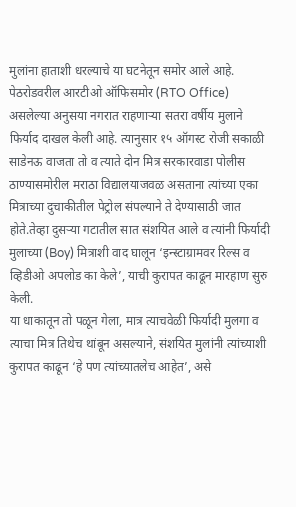मुलांना हाताशी धरल्याचे या घटनेतून समोर आले आहे.
पेठरोडवरील आरटीओ ऑफिसमोर (RTO Office) असलेल्या अनुसया नगरात राहणाऱ्या सतरा वर्षीय मुलाने फिर्याद दाखल केली आहे. त्यानुसार १५ ऑगस्ट रोजी सकाळी साडेनऊ वाजता तो व त्याते दोन मित्र सरकारवाडा पोलीस ठाण्यासमोरील मराठा विद्यालयाजवळ असताना त्यांच्या एका मित्राच्या दुचाकीतील पेट्रोल संपल्याने ते देण्यासाठी जात होते.तेव्हा दुसऱ्या गटातील सात संशयित आले व त्यांनी फिर्यादी मुलाच्या (Boy) मित्राशी वाद घालून ‘इन्स्टाग्रामवर रिल्स व व्हिडीओ अपलोड का केले’, याची कुरापत काढून मारहाण सुरु केली.
या धाकातून तो पळून गेला, मात्र त्याचवेळी फिर्यादी मुलगा व त्याचा मित्र तिथेच थांबून असल्याने, संशयित मुलांनी त्यांच्याशी कुरापत काढून ‘हे पण त्यांच्यातलेच आहेत’, असे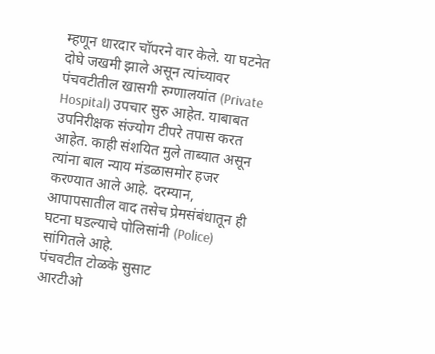म्हणून धारदार चॉपरने वार केले. या घटनेत दोघे जखमी झाले असून त्यांच्यावर पंचवटीतील खासगी रुग्णालयांत (Private Hospital) उपचार सुरु आहेत. याबाबत उपनिरीक्षक संज्योग टीपरे तपास करत आहेत. काही संशयित मुले ताब्यात असून त्यांना बाल न्याय मंडळासमोर हजर करण्यात आले आहे. दरम्यान, आपापसातील वाद तसेच प्रेमसंबंधातून ही घटना घडल्याचे पोलिसांनी (Police) सांगितले आहे.
पंचवटीत टोळके सुसाट
आरटीओ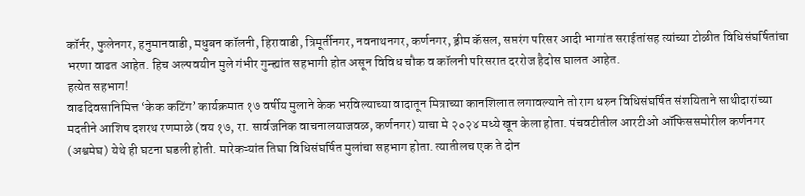कॉर्नर, फुलेनगर, हनुमानवाडी, मधुबन कॉलनी, हिरावाडी, त्रिमूर्तीनगर, नवनाथनगर, कर्णनगर, ड्रीम कॅसल, सप्तरंग परिसर आदी भागांत सराईतांसह त्यांच्या टोळीत विधिसंघर्षितांचा भरणा वाढत आहेत. हिच अल्पवयीन मुले गंभीर गुन्ह्यांत सहभागी होत असून विविध चौक व कॉलनी परिसरात दररोज हैदोस घालत आहेत.
हत्येत सहभाग!
वाढदिवसानिमित्त ‘केक कटिंग’ कार्यक्रमात १७ वर्षीय मुलाने केक भरविल्याच्या वादातून मित्राच्या कानशिलात लगावल्याने तो राग धरुन विधिसंघर्षित संशयिताने साथीदारांच्या मदतीने आशिष दशरथ रणमाळे (वय १७, रा. सार्वजनिक वाचनालयाजवळ, कर्णनगर) याचा मे २०२४ मध्ये खून केला होता. पंचवटीतील आरटीओ ऑफिससमोरील कर्णनगर (अश्वमेघ) येथे ही घटना घडली होती. मारेकऱ्यांत तिघा विधिसंघर्षित मुलांचा सहभाग होता. त्यातीलच एक ते दोन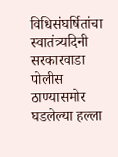विधिसंघर्षितांचा स्वातंत्र्यदिनी सरकारवाडा पोलीस ठाण्यासमोर घडलेल्या हल्ला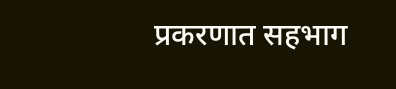प्रकरणात सहभाग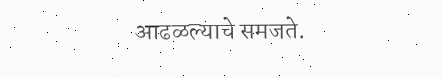आढळल्याचे समजते.